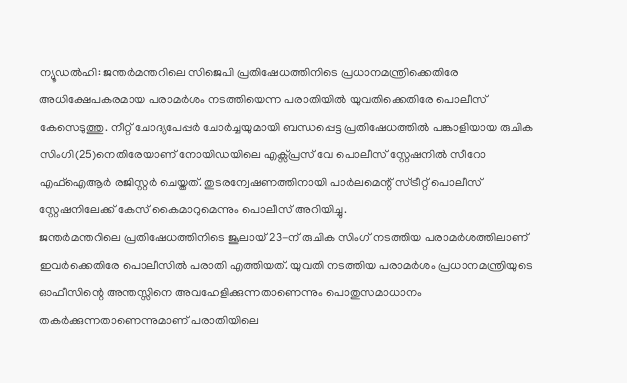ന്യൂഡൽഹി: ജന്തർമന്തറിലെ സിജെപി പ്രതിഷേധത്തിനിടെ പ്രധാനമന്ത്രിക്കെതിരേ അധിക്ഷേപകരമായ പരാമർശം നടത്തിയെന്ന പരാതിയിൽ യുവതിക്കെതിരേ പൊലീസ് കേസെടുത്തു. നീറ്റ് ചോദ്യപേപ്പർ ചോർച്ചയുമായി ബന്ധപ്പെട്ട പ്രതിഷേധത്തിൽ പങ്കാളിയായ രുചിക സിംഗി(25)നെതിരേയാണ് നോയിഡയിലെ എക്സ്പ്രസ് വേ പൊലീസ് സ്റ്റേഷനിൽ സീറോ എഫ്ഐആർ രജിസ്റ്റർ ചെയ്തത്. തുടരന്വേഷണത്തിനായി പാർലമെന്റ് സ്ട്രീറ്റ് പൊലീസ് സ്റ്റേഷനിലേക്ക് കേസ് കൈമാറുമെന്നും പൊലീസ് അറിയിച്ചു.
ജന്തർമന്തറിലെ പ്രതിഷേധത്തിനിടെ ജൂലായ് 23-ന് രുചിക സിംഗ് നടത്തിയ പരാമർശത്തിലാണ് ഇവർക്കെതിരേ പൊലീസിൽ പരാതി എത്തിയത്. യുവതി നടത്തിയ പരാമർശം പ്രധാനമന്ത്രിയുടെ ഓഫീസിന്റെ അന്തസ്സിനെ അവഹേളിക്കുന്നതാണെന്നും പൊതുസമാധാനം തകർക്കുന്നതാണെന്നുമാണ് പരാതിയിലെ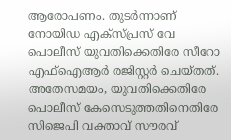ആരോപണം. തുടർന്നാണ് നോയിഡ എക്സ്പ്രസ് വേ പൊലീസ് യുവതിക്കെതിരേ സീറോ എഫ്ഐആർ രജിസ്റ്റർ ചെയ്തത്.
അതേസമയം, യുവതിക്കെതിരേ പൊലീസ് കേസെടുത്തതിനെതിരേ സിജെപി വക്താവ് സൗരവ്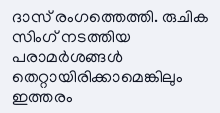ദാസ് രംഗത്തെത്തി. രുചിക സിംഗ് നടത്തിയ പരാമർശങ്ങൾ തെറ്റായിരിക്കാമെങ്കിലും ഇത്തരം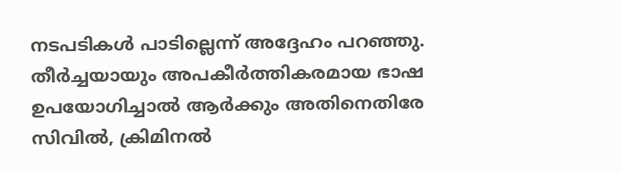നടപടികൾ പാടില്ലെന്ന് അദ്ദേഹം പറഞ്ഞു. തീർച്ചയായും അപകീർത്തികരമായ ഭാഷ ഉപയോഗിച്ചാൽ ആർക്കും അതിനെതിരേ സിവിൽ, ക്രിമിനൽ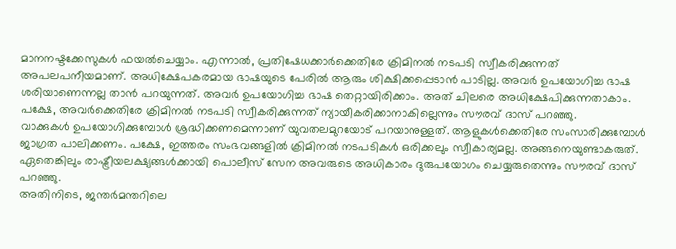മാനനഷ്ടക്കേസുകൾ ഫയൽചെയ്യാം. എന്നാൽ, പ്രതിഷേധക്കാർക്കെതിരേ ക്രിമിനൽ നടപടി സ്വീകരിക്കുന്നത് അപലപനീയമാണ്. അധിക്ഷേപകരമായ ഭാഷയുടെ പേരിൽ ആരും ശിക്ഷിക്കപ്പെടാൻ പാടില്ല. അവർ ഉപയോഗിച്ച ഭാഷ ശരിയാണെന്നല്ല താൻ പറയുന്നത്. അവർ ഉപയോഗിച്ച ഭാഷ തെറ്റായിരിക്കാം. അത് ചിലരെ അധിക്ഷേപിക്കുന്നതാകാം. പക്ഷേ, അവർക്കെതിരേ ക്രിമിനൽ നടപടി സ്വീകരിക്കുന്നത് ന്യായീകരിക്കാനാകില്ലെന്നും സൗരവ് ദാസ് പറഞ്ഞു.
വാക്കുകൾ ഉപയോഗിക്കുമ്പോൾ ശ്രദ്ധിക്കണമെന്നാണ് യുവതലമുറയോട് പറയാനുള്ളത്. ആളുകൾക്കെതിരേ സംസാരിക്കുമ്പോൾ ജാഗ്രത പാലിക്കണം. പക്ഷേ, ഇത്തരം സംഭവങ്ങളിൽ ക്രിമിനൽ നടപടികൾ ഒരിക്കലും സ്വീകാര്യമല്ല. അങ്ങനെയുണ്ടാകരുത്. ഏതെങ്കിലും രാഷ്ട്രീയലക്ഷ്യങ്ങൾക്കായി പൊലീസ് സേന അവരുടെ അധികാരം ദുരുപയോഗം ചെയ്യരുതെന്നും സൗരവ് ദാസ് പറഞ്ഞു.
അതിനിടെ, ജന്തർമന്തറിലെ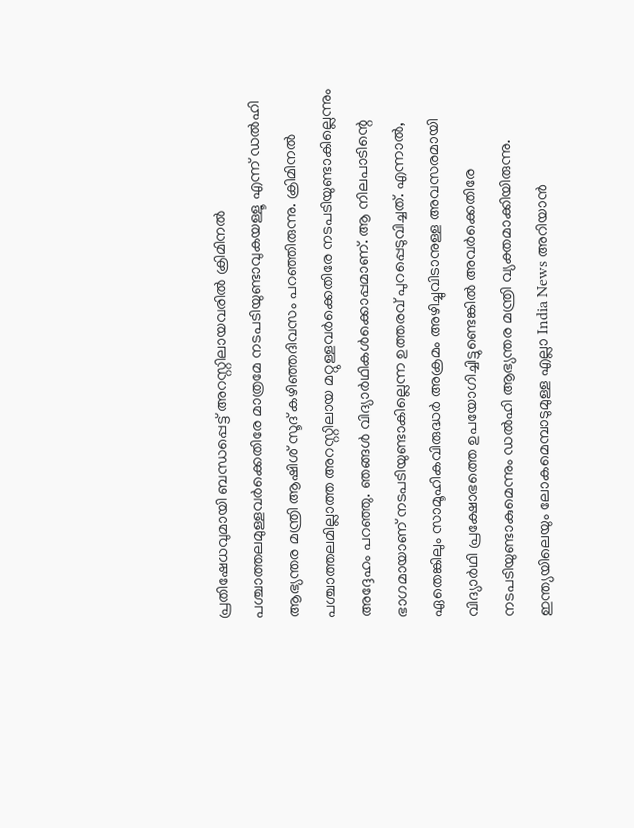പ്രതിഷേധവുമായി ബന്ധപ്പെട്ട് അറസ്റ്റിലായവരിൽ ക്രിമിനൽ പശ്ചാത്തലമുള്ളവർക്കെതിരേ മാത്രമേ നടപടിയുണ്ടാവുകയള്ളൂ എന്ന് ഡൽഹി ആഭ്യന്തര മന്ത്രി ആഷിശ് സൂദ് കഴിഞ്ഞദിവസം പറഞ്ഞിരുന്നു. ക്രിമിനൽ പശ്ചാത്തലമില്ലാത്ത അറസ്റ്റിലായ മറ്റുള്ളവർക്കെതിരേ നടപടിയുണ്ടാകില്ലെന്നും അദ്ദേഹം പറഞ്ഞു. ഞങ്ങൾ വിദ്യാർഥികൾക്കൊപ്പമാണ്. ആ നിലപാടിന്റെ ഭാഗമായാണ് നടപടിയുണ്ടാകില്ലെന്ന ഉത്തരവ് പുറപ്പെടുവിച്ചത്. എന്നാൽ, ഏതെങ്കിലും സാമൂഹികവിരുദ്ധർ അക്രമം അഴിച്ചുവിടാനുള്ള അവസരമായി വിദ്യാർഥി പ്രക്ഷോഭത്തെ ഉപയോഗിച്ചിട്ടുണ്ടെങ്കിൽ അവർക്കെതിരേ നടപടിയുണ്ടാകുമെന്നും ഡൽഹി ആഭ്യന്തര മന്ത്രി വ്യക്തമാക്കിയിരുന്നു.
ഇന്ത്യയിലെയും ലോകമെമ്പാടുമുള്ള എല്ലാ India News അറിയാൻ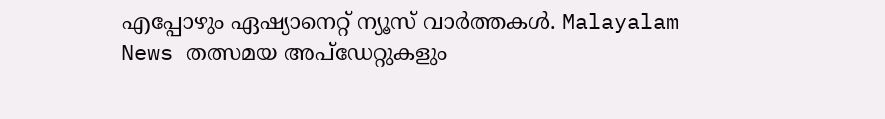എപ്പോഴും ഏഷ്യാനെറ്റ് ന്യൂസ് വാർത്തകൾ. Malayalam News തത്സമയ അപ്ഡേറ്റുകളും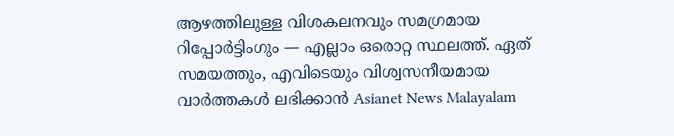ആഴത്തിലുള്ള വിശകലനവും സമഗ്രമായ റിപ്പോർട്ടിംഗും — എല്ലാം ഒരൊറ്റ സ്ഥലത്ത്. ഏത് സമയത്തും, എവിടെയും വിശ്വസനീയമായ വാർത്തകൾ ലഭിക്കാൻ Asianet News Malayalam